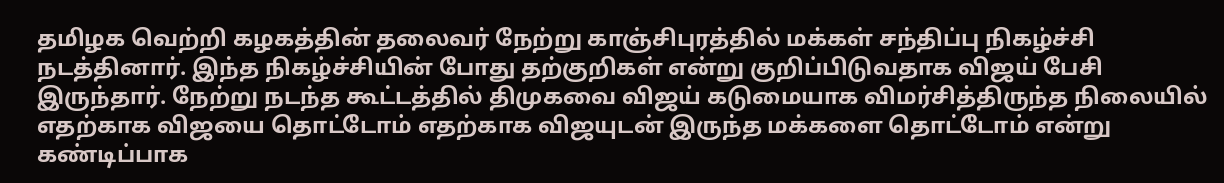தமிழக வெற்றி கழகத்தின் தலைவர் நேற்று காஞ்சிபுரத்தில் மக்கள் சந்திப்பு நிகழ்ச்சி நடத்தினார். இந்த நிகழ்ச்சியின் போது தற்குறிகள் என்று குறிப்பிடுவதாக விஜய் பேசி இருந்தார். நேற்று நடந்த கூட்டத்தில் திமுகவை விஜய் கடுமையாக விமர்சித்திருந்த நிலையில் எதற்காக விஜயை தொட்டோம் எதற்காக விஜயுடன் இருந்த மக்களை தொட்டோம் என்று கண்டிப்பாக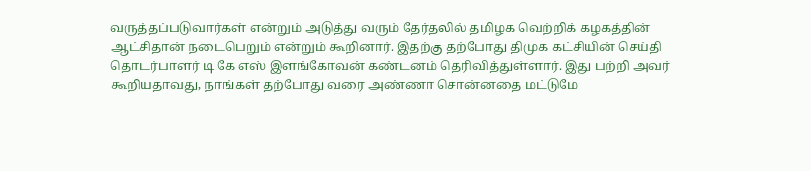வருத்தப்படுவார்கள் என்றும் அடுத்து வரும் தேர்தலில் தமிழக வெற்றிக் கழகத்தின் ஆட்சிதான் நடைபெறும் என்றும் கூறினார். இதற்கு தற்போது திமுக கட்சியின் செய்தி தொடர்பாளர் டி கே எஸ் இளங்கோவன் கண்டனம் தெரிவித்துள்ளார். இது பற்றி அவர் கூறியதாவது, நாங்கள் தற்போது வரை அண்ணா சொன்னதை மட்டுமே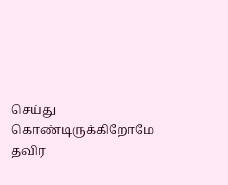செய்து கொண்டிருக்கிறோமே தவிர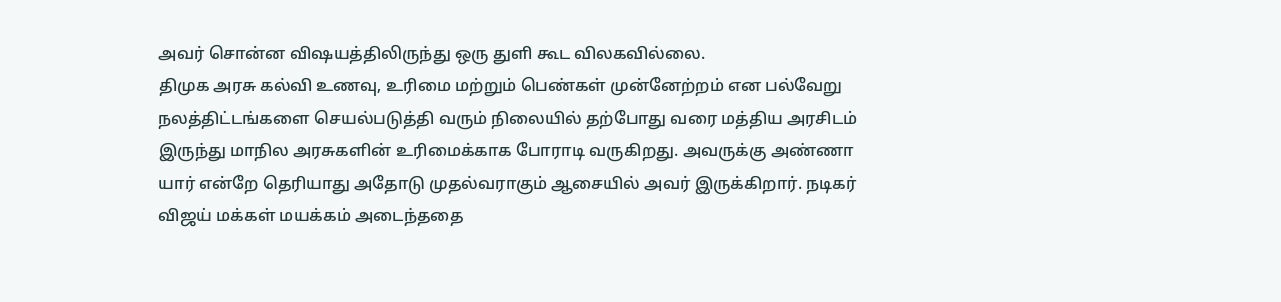அவர் சொன்ன விஷயத்திலிருந்து ஒரு துளி கூட விலகவில்லை.
திமுக அரசு கல்வி உணவு, உரிமை மற்றும் பெண்கள் முன்னேற்றம் என பல்வேறு நலத்திட்டங்களை செயல்படுத்தி வரும் நிலையில் தற்போது வரை மத்திய அரசிடம் இருந்து மாநில அரசுகளின் உரிமைக்காக போராடி வருகிறது. அவருக்கு அண்ணா யார் என்றே தெரியாது அதோடு முதல்வராகும் ஆசையில் அவர் இருக்கிறார். நடிகர் விஜய் மக்கள் மயக்கம் அடைந்ததை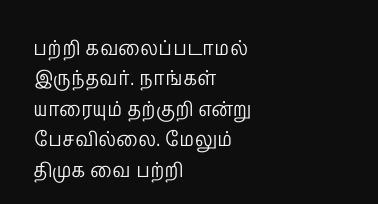பற்றி கவலைப்படாமல் இருந்தவர். நாங்கள் யாரையும் தற்குறி என்று பேசவில்லை. மேலும் திமுக வை பற்றி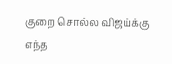குறை சொல்ல விஜய்க்கு எந்த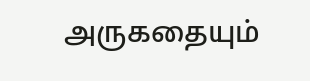அருகதையும்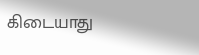கிடையாது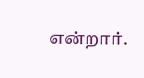என்றார்.